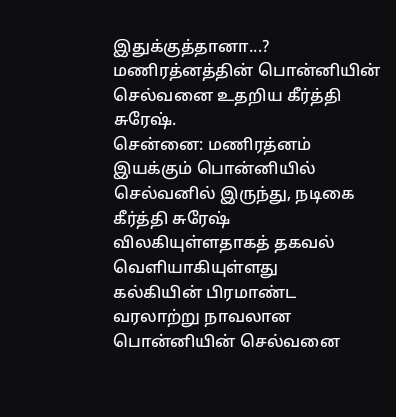இதுக்குத்தானா...? மணிரத்னத்தின் பொன்னியின் செல்வனை உதறிய கீர்த்தி சுரேஷ்.
சென்னை: மணிரத்னம் இயக்கும் பொன்னியில் செல்வனில் இருந்து, நடிகை கீர்த்தி சுரேஷ் விலகியுள்ளதாகத் தகவல் வெளியாகியுள்ளது
கல்கியின் பிரமாண்ட வரலாற்று நாவலான பொன்னியின் செல்வனை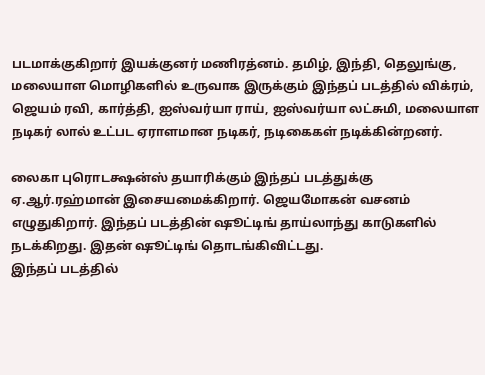படமாக்குகிறார் இயக்குனர் மணிரத்னம். தமிழ், இந்தி, தெலுங்கு, மலையாள மொழிகளில் உருவாக இருக்கும் இந்தப் படத்தில் விக்ரம், ஜெயம் ரவி, கார்த்தி, ஐஸ்வர்யா ராய், ஐஸ்வர்யா லட்சுமி, மலையாள நடிகர் லால் உட்பட ஏராளமான நடிகர், நடிகைகள் நடிக்கின்றனர்.

லைகா புரொடக்ஷன்ஸ் தயாரிக்கும் இந்தப் படத்துக்கு ஏ.ஆர்.ரஹ்மான் இசையமைக்கிறார். ஜெயமோகன் வசனம் எழுதுகிறார். இந்தப் படத்தின் ஷூட்டிங் தாய்லாந்து காடுகளில் நடக்கிறது. இதன் ஷூட்டிங் தொடங்கிவிட்டது.
இந்தப் படத்தில்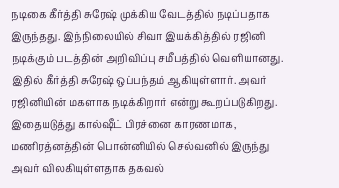நடிகை கீர்த்தி சுரேஷ் முக்கிய வேடத்தில் நடிப்பதாக இருந்தது. இந்நிலையில் சிவா இயக்கித்தில் ரஜினி நடிக்கும் படத்தின் அறிவிப்பு சமீபத்தில் வெளியானது. இதில் கீர்த்தி சுரேஷ் ஒப்பந்தம் ஆகியுள்ளார். அவர் ரஜினியின் மகளாக நடிக்கிறார் என்று கூறப்படுகிறது.
இதையடுத்து கால்ஷீட் பிரச்னை காரணமாக, மணிரத்னத்தின் பொன்னியில் செல்வனில் இருந்து அவர் விலகியுள்ளதாக தகவல்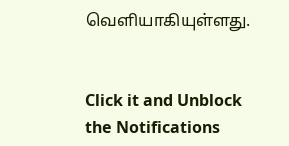வெளியாகியுள்ளது.


Click it and Unblock the Notifications